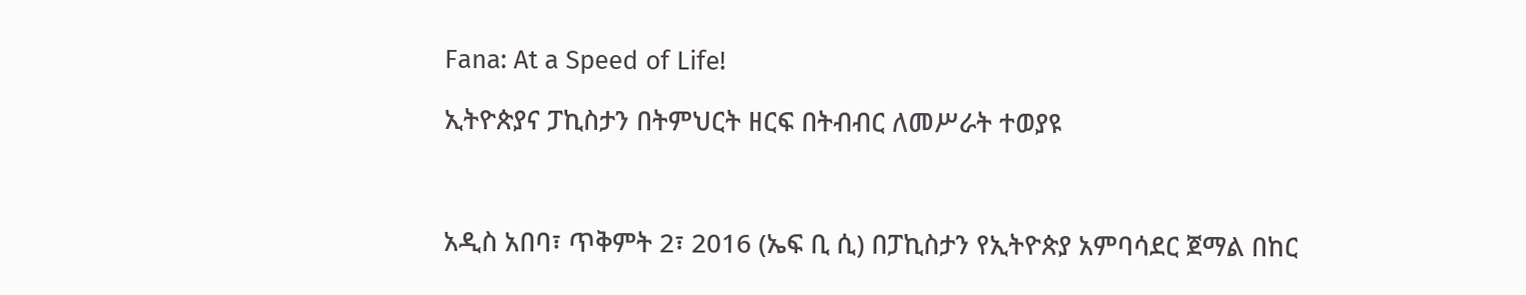Fana: At a Speed of Life!

ኢትዮጵያና ፓኪስታን በትምህርት ዘርፍ በትብብር ለመሥራት ተወያዩ



አዲስ አበባ፣ ጥቅምት 2፣ 2016 (ኤፍ ቢ ሲ) በፓኪስታን የኢትዮጵያ አምባሳደር ጀማል በከር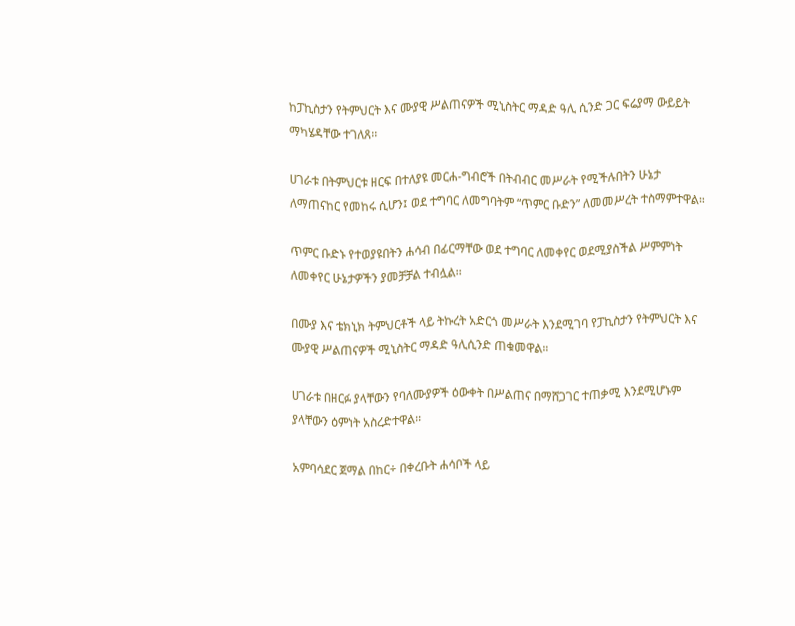ከፓኪስታን የትምህርት እና ሙያዊ ሥልጠናዎች ሚኒስትር ማዳድ ዓሊ ሲንድ ጋር ፍሬያማ ውይይት ማካሄዳቸው ተገለጸ፡፡

ሀገራቱ በትምህርቱ ዘርፍ በተለያዩ መርሐ-ግብሮች በትብብር መሥራት የሚችሉበትን ሁኔታ ለማጠናከር የመከሩ ሲሆን፤ ወደ ተግባር ለመግባትም “ጥምር ቡድን” ለመመሥረት ተስማምተዋል።

ጥምር ቡድኑ የተወያዩበትን ሐሳብ በፊርማቸው ወደ ተግባር ለመቀየር ወደሚያስችል ሥምምነት ለመቀየር ሁኔታዎችን ያመቻቻል ተብሏል፡፡

በሙያ እና ቴክኒክ ትምህርቶች ላይ ትኩረት አድርጎ መሥራት እንደሚገባ የፓኪስታን የትምህርት እና ሙያዊ ሥልጠናዎች ሚኒስትር ማዳድ ዓሊሲንድ ጠቁመዋል።

ሀገራቱ በዘርፉ ያላቸውን የባለሙያዎች ዕውቀት በሥልጠና በማሸጋገር ተጠቃሚ እንደሚሆኑም ያላቸውን ዕምነት አስረድተዋል፡፡

አምባሳደር ጀማል በከር÷ በቀረቡት ሐሳቦች ላይ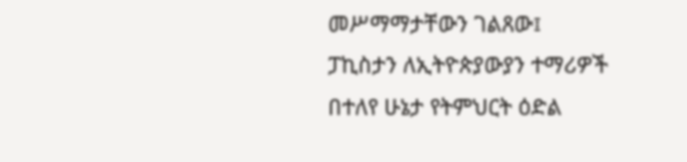መሥማማታቸውን ገልጸው፤ ፓኪስታን ለኢትዮጵያውያን ተማሪዎች በተለየ ሁኔታ የትምህርት ዕድል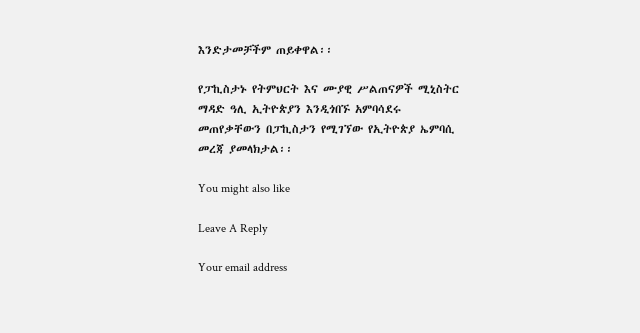እንድታመቻችም ጠይቀዋል፡፡

የፓኪስታኑ የትምህርት እና ሙያዊ ሥልጠናዎች ሚኒስትር ማዳድ ዓሊ ኢትዮጵያን እንዲጎበኙ አምባሳደሩ መጠየቃቸውን በፓኪስታን የሚገኘው የኢትዮጵያ ኤምባሲ መረጃ ያመላክታል፡፡

You might also like

Leave A Reply

Your email address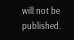will not be published.